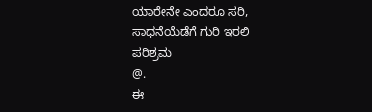ಯಾರೇನೇ ಎಂದರೂ ಸರಿ, ಸಾಧನೆಯೆಡೆಗೆ ಗುರಿ ಇರಲಿ
ಪರಿಶ್ರಮ
@.
ಈ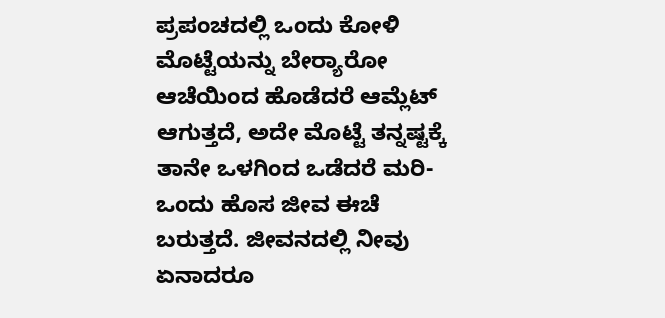ಪ್ರಪಂಚದಲ್ಲಿ ಒಂದು ಕೋಳಿ ಮೊಟ್ಟೆಯನ್ನು ಬೇರ‍್ಯಾರೋ ಆಚೆಯಿಂದ ಹೊಡೆದರೆ ಆಮ್ಲೆಟ್ ಆಗುತ್ತದೆ, ಅದೇ ಮೊಟ್ಟೆ ತನ್ನಷ್ಟಕ್ಕೆ ತಾನೇ ಒಳಗಿಂದ ಒಡೆದರೆ ಮರಿ-ಒಂದು ಹೊಸ ಜೀವ ಈಚೆ ಬರುತ್ತದೆ. ಜೀವನದಲ್ಲಿ ನೀವು ಏನಾದರೂ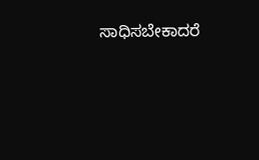ಸಾಧಿಸಬೇಕಾದರೆ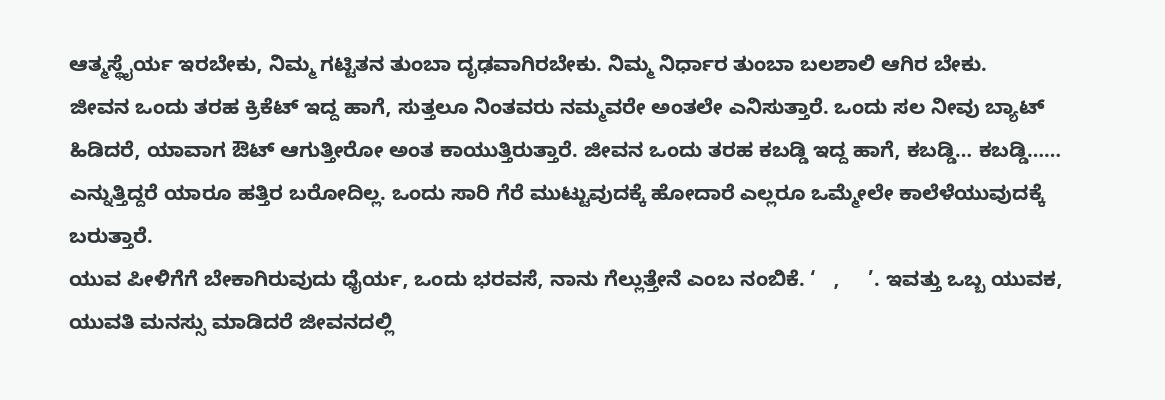ಆತ್ಮಸ್ಥೈರ್ಯ ಇರಬೇಕು, ನಿಮ್ಮ ಗಟ್ಟಿತನ ತುಂಬಾ ದೃಢವಾಗಿರಬೇಕು. ನಿಮ್ಮ ನಿರ್ಧಾರ ತುಂಬಾ ಬಲಶಾಲಿ ಆಗಿರ ಬೇಕು.
ಜೀವನ ಒಂದು ತರಹ ಕ್ರಿಕೆಟ್ ಇದ್ದ ಹಾಗೆ, ಸುತ್ತಲೂ ನಿಂತವರು ನಮ್ಮವರೇ ಅಂತಲೇ ಎನಿಸುತ್ತಾರೆ. ಒಂದು ಸಲ ನೀವು ಬ್ಯಾಟ್ ಹಿಡಿದರೆ, ಯಾವಾಗ ಔಟ್ ಆಗುತ್ತೀರೋ ಅಂತ ಕಾಯುತ್ತಿರುತ್ತಾರೆ. ಜೀವನ ಒಂದು ತರಹ ಕಬಡ್ಡಿ ಇದ್ದ ಹಾಗೆ, ಕಬಡ್ಡಿ… ಕಬಡ್ಡಿ…… ಎನ್ನುತ್ತಿದ್ದರೆ ಯಾರೂ ಹತ್ತಿರ ಬರೋದಿಲ್ಲ. ಒಂದು ಸಾರಿ ಗೆರೆ ಮುಟ್ಟುವುದಕ್ಕೆ ಹೋದಾರೆ ಎಲ್ಲರೂ ಒಮ್ಮೇಲೇ ಕಾಲೆಳೆಯುವುದಕ್ಕೆ ಬರುತ್ತಾರೆ.
ಯುವ ಪೀಳಿಗೆಗೆ ಬೇಕಾಗಿರುವುದು ಧೈರ್ಯ, ಒಂದು ಭರವಸೆ, ನಾನು ಗೆಲ್ಲುತ್ತೇನೆ ಎಂಬ ನಂಬಿಕೆ. ‘   ,     ’. ಇವತ್ತು ಒಬ್ಬ ಯುವಕ, ಯುವತಿ ಮನಸ್ಸು ಮಾಡಿದರೆ ಜೀವನದಲ್ಲಿ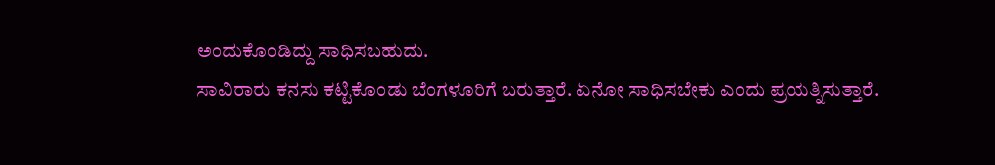ಅಂದುಕೊಂಡಿದ್ದು ಸಾಧಿಸಬಹುದು.
ಸಾವಿರಾರು ಕನಸು ಕಟ್ಟಿಕೊಂಡು ಬೆಂಗಳೂರಿಗೆ ಬರುತ್ತಾರೆ. ಏನೋ ಸಾಧಿಸಬೇಕು ಎಂದು ಪ್ರಯತ್ನಿಸುತ್ತಾರೆ.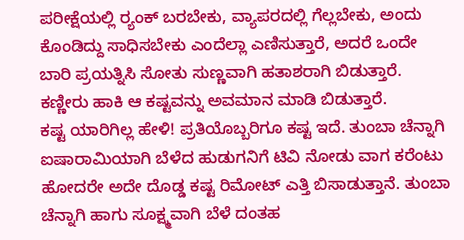ಪರೀಕ್ಷೆಯಲ್ಲಿ ರ‍್ಯಂಕ್ ಬರಬೇಕು, ವ್ಯಾಪರದಲ್ಲಿ ಗೆಲ್ಲಬೇಕು, ಅಂದು ಕೊಂಡಿದ್ದು ಸಾಧಿಸಬೇಕು ಎಂದೆಲ್ಲಾ ಎಣಿಸುತ್ತಾರೆ, ಅದರೆ ಒಂದೇ ಬಾರಿ ಪ್ರಯತ್ನಿಸಿ ಸೋತು ಸುಣ್ಣವಾಗಿ ಹತಾಶರಾಗಿ ಬಿಡುತ್ತಾರೆ. ಕಣ್ಣೀರು ಹಾಕಿ ಆ ಕಷ್ಟವನ್ನು ಅವಮಾನ ಮಾಡಿ ಬಿಡುತ್ತಾರೆ.
ಕಷ್ಟ ಯಾರಿಗಿಲ್ಲ ಹೇಳಿ! ಪ್ರತಿಯೊಬ್ಬರಿಗೂ ಕಷ್ಟ ಇದೆ. ತುಂಬಾ ಚೆನ್ನಾಗಿ ಐಷಾರಾಮಿಯಾಗಿ ಬೆಳೆದ ಹುಡುಗನಿಗೆ ಟಿವಿ ನೋಡು ವಾಗ ಕರೆಂಟು ಹೋದರೇ ಅದೇ ದೊಡ್ಡ ಕಷ್ಟ ರಿಮೋಟ್ ಎತ್ತಿ ಬಿಸಾಡುತ್ತಾನೆ. ತುಂಬಾ ಚೆನ್ನಾಗಿ ಹಾಗು ಸೂಕ್ಷ್ಮವಾಗಿ ಬೆಳೆ ದಂತಹ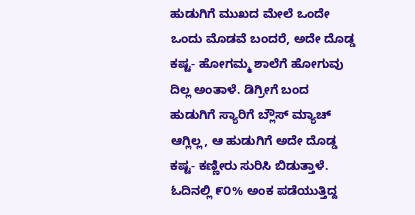ಹುಡುಗಿಗೆ ಮುಖದ ಮೇಲೆ ಒಂದೇ ಒಂದು ಮೊಡವೆ ಬಂದರೆ, ಅದೇ ದೊಡ್ಡ ಕಷ್ಟ- ಹೋಗಮ್ಮ ಶಾಲೆಗೆ ಹೋಗುವು ದಿಲ್ಲ ಅಂತಾಳೆ. ಡಿಗ್ರೀಗೆ ಬಂದ ಹುಡುಗಿಗೆ ಸ್ಯಾರಿಗೆ ಬ್ಲೌಸ್ ಮ್ಯಾಚ್ ಆಗ್ಲಿಲ್ಲ, ಆ ಹುಡುಗಿಗೆ ಅದೇ ದೊಡ್ಡ ಕಷ್ಟ- ಕಣ್ಣೀರು ಸುರಿಸಿ ಬಿಡುತ್ತಾಳೆ.
ಓದಿನಲ್ಲಿ ೯೦% ಅಂಕ ಪಡೆಯುತ್ತಿದ್ದ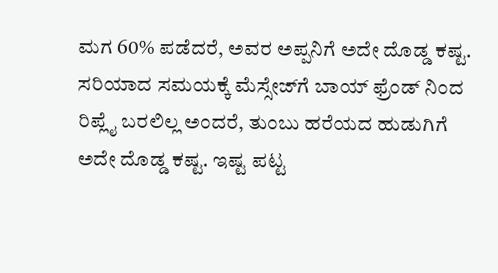ಮಗ 60% ಪಡೆದರೆ, ಅವರ ಅಪ್ಪನಿಗೆ ಅದೇ ದೊಡ್ಡ ಕಷ್ಟ. ಸರಿಯಾದ ಸಮಯಕ್ಕೆ ಮೆಸ್ಸೇಜ್‌ಗೆ ಬಾಯ್ ಫ್ರೆಂಡ್ ನಿಂದ ರಿಪ್ಲೈ ಬರಲಿಲ್ಲ ಅಂದರೆ, ತುಂಬು ಹರೆಯದ ಹುಡುಗಿಗೆ ಅದೇ ದೊಡ್ಡ ಕಷ್ಟ. ಇಷ್ಟ ಪಟ್ಟ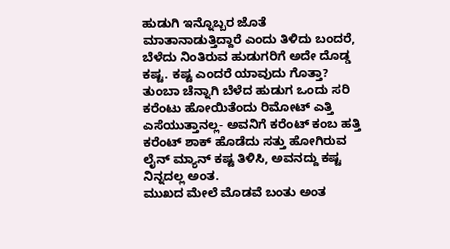ಹುಡುಗಿ ಇನ್ನೊಬ್ಬರ ಜೊತೆ ಮಾತಾನಾಡುತ್ತಿದ್ದಾರೆ ಎಂದು ತಿಳಿದು ಬಂದರೆ, ಬೆಳೆದು ನಿಂತಿರುವ ಹುಡುಗರಿಗೆ ಅದೇ ದೊಡ್ಡ ಕಷ್ಟ. ಕಷ್ಟ ಎಂದರೆ ಯಾವುದು ಗೊತ್ತಾ? ತುಂಬಾ ಚೆನ್ನಾಗಿ ಬೆಳೆದ ಹುಡುಗ ಒಂದು ಸರಿ ಕರೆಂಟು ಹೋಯಿತೆಂದು ರಿಮೋಟ್ ಎತ್ತಿ ಎಸೆಯುತ್ತಾನಲ್ಲ- ಅವನಿಗೆ ಕರೆಂಟ್ ಕಂಬ ಹತ್ತಿ ಕರೆಂಟ್ ಶಾಕ್ ಹೊಡೆದು ಸತ್ತು ಹೋಗಿರುವ ಲೈನ್ ಮ್ಯಾನ್ ಕಷ್ಟ ತಿಳಿಸಿ, ಅವನದ್ದು ಕಷ್ಟ ನಿನ್ನದಲ್ಲ ಅಂತ.
ಮುಖದ ಮೇಲೆ ಮೊಡವೆ ಬಂತು ಅಂತ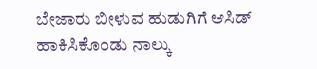ಬೇಜಾರು ಬೀಳುವ ಹುಡುಗಿಗೆ ಆಸಿಡ್ ಹಾಕಿಸಿಕೊಂಡು ನಾಲ್ಕು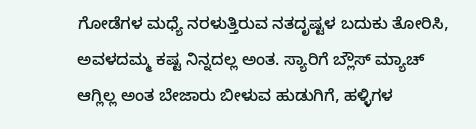ಗೋಡೆಗಳ ಮಧ್ಯೆ ನರಳುತ್ತಿರುವ ನತದೃಷ್ಟಳ ಬದುಕು ತೋರಿಸಿ, ಅವಳದಮ್ಮ ಕಷ್ಟ ನಿನ್ನದಲ್ಲ ಅಂತ. ಸ್ಯಾರಿಗೆ ಬ್ಲೌಸ್ ಮ್ಯಾಚ್ ಆಗ್ಲಿಲ್ಲ ಅಂತ ಬೇಜಾರು ಬೀಳುವ ಹುಡುಗಿಗೆ, ಹಳ್ಳಿಗಳ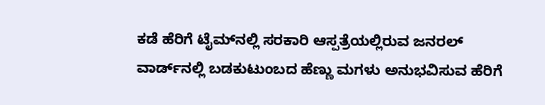ಕಡೆ ಹೆರಿಗೆ ಟೈಮ್‌ನಲ್ಲಿ ಸರಕಾರಿ ಆಸ್ಪತ್ರೆಯಲ್ಲಿರುವ ಜನರಲ್ ವಾರ್ಡ್‌ನಲ್ಲಿ ಬಡಕುಟುಂಬದ ಹೆಣ್ಣು ಮಗಳು ಅನುಭವಿಸುವ ಹೆರಿಗೆ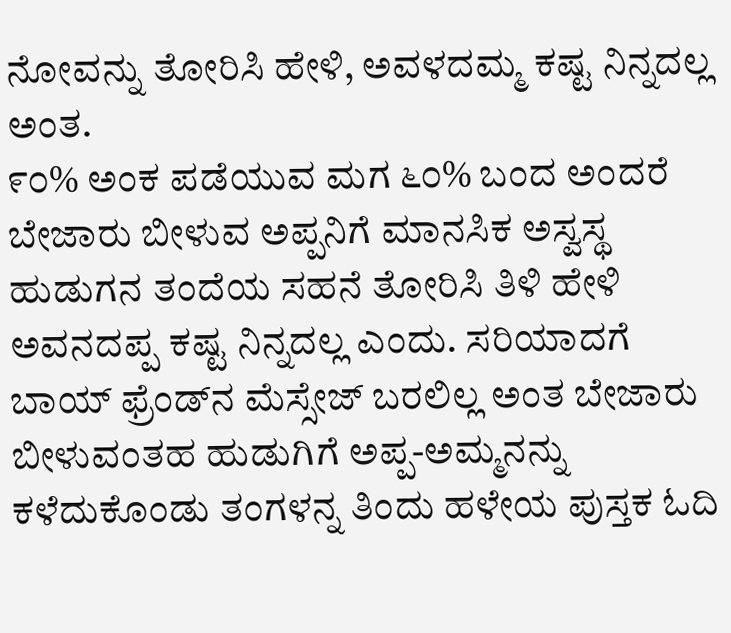ನೋವನ್ನು ತೋರಿಸಿ ಹೇಳಿ, ಅವಳದಮ್ಮ ಕಷ್ಟ ನಿನ್ನದಲ್ಲ ಅಂತ.
೯೦% ಅಂಕ ಪಡೆಯುವ ಮಗ ೬೦% ಬಂದ ಅಂದರೆ ಬೇಜಾರು ಬೀಳುವ ಅಪ್ಪನಿಗೆ ಮಾನಸಿಕ ಅಸ್ವಸ್ಥ ಹುಡುಗನ ತಂದೆಯ ಸಹನೆ ತೋರಿಸಿ ತಿಳಿ ಹೇಳಿ ಅವನದಪ್ಪ ಕಷ್ಟ ನಿನ್ನದಲ್ಲ ಎಂದು. ಸರಿಯಾದಗೆ ಬಾಯ್ ಫ್ರೆಂಡ್‌ನ ಮೆಸ್ಸೇಜ್ ಬರಲಿಲ್ಲ ಅಂತ ಬೇಜಾರು ಬೀಳುವಂತಹ ಹುಡುಗಿಗೆ ಅಪ್ಪ-ಅಮ್ಮನನ್ನು ಕಳೆದುಕೊಂಡು ತಂಗಳನ್ನ ತಿಂದು ಹಳೇಯ ಪುಸ್ತಕ ಓದಿ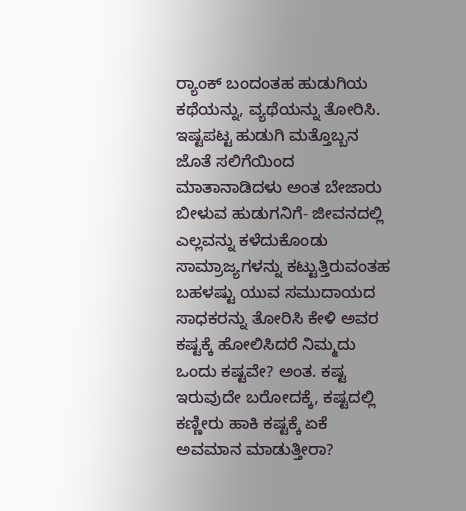ರ‍್ಯಾಂಕ್ ಬಂದಂತಹ ಹುಡುಗಿಯ ಕಥೆಯನ್ನು, ವ್ಯಥೆಯನ್ನು ತೋರಿಸಿ.
ಇಷ್ಟಪಟ್ಟ ಹುಡುಗಿ ಮತ್ತೊಬ್ಬನ ಜೊತೆ ಸಲಿಗೆಯಿಂದ ಮಾತಾನಾಡಿದಳು ಅಂತ ಬೇಜಾರು ಬೀಳುವ ಹುಡುಗನಿಗೆ- ಜೀವನದಲ್ಲಿ ಎಲ್ಲವನ್ನು ಕಳೆದುಕೊಂಡು ಸಾಮ್ರಾಜ್ಯಗಳನ್ನು ಕಟ್ಟುತ್ತಿರುವಂತಹ ಬಹಳಷ್ಟು ಯುವ ಸಮುದಾಯದ ಸಾಧಕರನ್ನು ತೋರಿಸಿ ಕೇಳಿ ಅವರ ಕಷ್ಟಕ್ಕೆ ಹೋಲಿಸಿದರೆ ನಿಮ್ಮದು ಒಂದು ಕಷ್ಟವೇ? ಅಂತ. ಕಷ್ಟ ಇರುವುದೇ ಬರೋದಕ್ಕೆ, ಕಷ್ಟದಲ್ಲಿ ಕಣ್ಣೀರು ಹಾಕಿ ಕಷ್ಟಕ್ಕೆ ಏಕೆ ಅವಮಾನ ಮಾಡುತ್ತೀರಾ?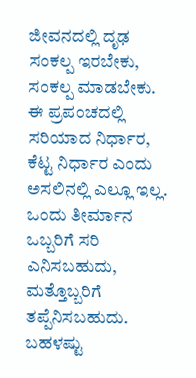ಜೀವನದಲ್ಲಿ ದೃಢ ಸಂಕಲ್ಪ ಇರಬೇಕು, ಸಂಕಲ್ಪ ಮಾಡಬೇಕು.
ಈ ಪ್ರಪಂಚದಲ್ಲಿ ಸರಿಯಾದ ನಿರ್ಧಾರ, ಕೆಟ್ಟ ನಿರ್ಧಾರ ಎಂದು ಅಸಲಿನಲ್ಲಿ ಎಲ್ಲೂ ಇಲ್ಲ.        ಒಂದು ತೀರ್ಮಾನ ಒಬ್ಬರಿಗೆ ಸರಿ ಎನಿಸಬಹುದು, ಮತ್ತೊಬ್ಬರಿಗೆ ತಪ್ಪೆನಿಸಬಹುದು. ಬಹಳಷ್ಟು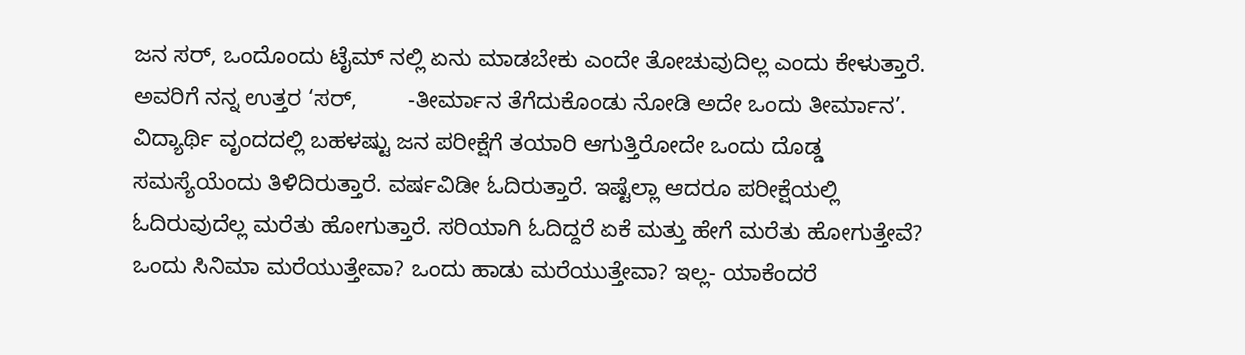ಜನ ಸರ್, ಒಂದೊಂದು ಟೈಮ್‌ ನಲ್ಲಿ ಏನು ಮಾಡಬೇಕು ಎಂದೇ ತೋಚುವುದಿಲ್ಲ ಎಂದು ಕೇಳುತ್ತಾರೆ. ಅವರಿಗೆ ನನ್ನ ಉತ್ತರ ‘ಸರ್,        -ತೀರ್ಮಾನ ತೆಗೆದುಕೊಂಡು ನೋಡಿ ಅದೇ ಒಂದು ತೀರ್ಮಾನ’.
ವಿದ್ಯಾರ್ಥಿ ವೃಂದದಲ್ಲಿ ಬಹಳಷ್ಟು ಜನ ಪರೀಕ್ಷೆಗೆ ತಯಾರಿ ಆಗುತ್ತಿರೋದೇ ಒಂದು ದೊಡ್ಡ ಸಮಸ್ಯೆಯೆಂದು ತಿಳಿದಿರುತ್ತಾರೆ. ವರ್ಷವಿಡೀ ಓದಿರುತ್ತಾರೆ. ಇಷ್ಟೆಲ್ಲಾ ಆದರೂ ಪರೀಕ್ಷೆಯಲ್ಲಿ ಓದಿರುವುದೆಲ್ಲ ಮರೆತು ಹೋಗುತ್ತಾರೆ. ಸರಿಯಾಗಿ ಓದಿದ್ದರೆ ಏಕೆ ಮತ್ತು ಹೇಗೆ ಮರೆತು ಹೋಗುತ್ತೇವೆ? ಒಂದು ಸಿನಿಮಾ ಮರೆಯುತ್ತೇವಾ? ಒಂದು ಹಾಡು ಮರೆಯುತ್ತೇವಾ? ಇಲ್ಲ- ಯಾಕೆಂದರೆ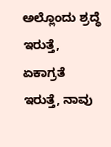ಅಲ್ಲೊಂದು ಶ್ರದ್ಧೆ ಇರುತ್ತೆ, ಏಕಾಗ್ರತೆ ಇರುತ್ತೆ, ನಾವು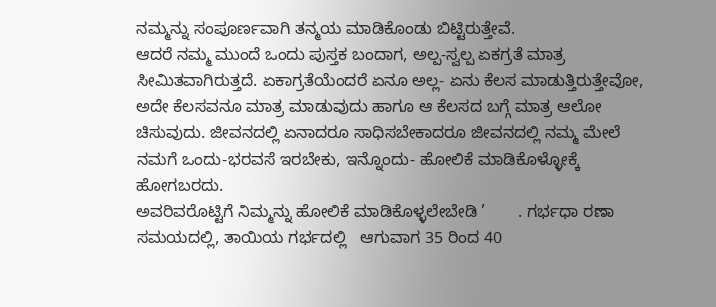ನಮ್ಮನ್ನು ಸಂಪೂರ್ಣವಾಗಿ ತನ್ಮಯ ಮಾಡಿಕೊಂಡು ಬಿಟ್ಟಿರುತ್ತೇವೆ.
ಆದರೆ ನಮ್ಮ ಮುಂದೆ ಒಂದು ಪುಸ್ತಕ ಬಂದಾಗ, ಅಲ್ಪ-ಸ್ವಲ್ಪ ಏಕಗ್ರತೆ ಮಾತ್ರ ಸೀಮಿತವಾಗಿರುತ್ತದೆ. ಏಕಾಗ್ರತೆಯೆಂದರೆ ಏನೂ ಅಲ್ಲ- ಏನು ಕೆಲಸ ಮಾಡುತ್ತಿರುತ್ತೇವೋ, ಅದೇ ಕೆಲಸವನೂ ಮಾತ್ರ ಮಾಡುವುದು ಹಾಗೂ ಆ ಕೆಲಸದ ಬಗ್ಗೆ ಮಾತ್ರ ಆಲೋ ಚಿಸುವುದು. ಜೀವನದಲ್ಲಿ ಏನಾದರೂ ಸಾಧಿಸಬೇಕಾದರೂ ಜೀವನದಲ್ಲಿ ನಮ್ಮ ಮೇಲೆ ನಮಗೆ ಒಂದು-ಭರವಸೆ ಇರಬೇಕು, ಇನ್ನೊಂದು- ಹೋಲಿಕೆ ಮಾಡಿಕೊಳ್ಳೋಕ್ಕೆ ಹೋಗಬರದು.
ಅವರಿವರೊಟ್ಟಿಗೆ ನಿಮ್ಮನ್ನು ಹೋಲಿಕೆ ಮಾಡಿಕೊಳ್ಳಲೇಬೇಡಿ ’       . ಗರ್ಭಧಾ ರಣಾ ಸಮಯದಲ್ಲಿ, ತಾಯಿಯ ಗರ್ಭದಲ್ಲಿ   ಆಗುವಾಗ 35 ರಿಂದ 40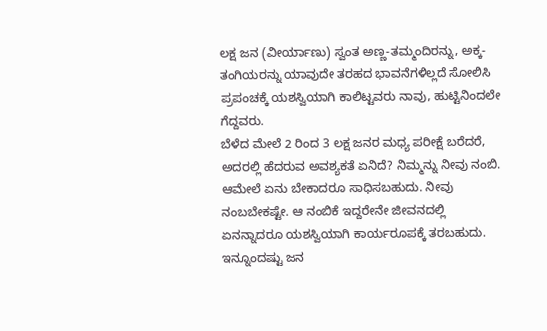ಲಕ್ಷ ಜನ (ವೀರ್ಯಾಣು) ಸ್ವಂತ ಅಣ್ಣ-ತಮ್ಮಂದಿರನ್ನು, ಅಕ್ಕ-ತಂಗಿಯರನ್ನು ಯಾವುದೇ ತರಹದ ಭಾವನೆಗಳಿಲ್ಲದೆ ಸೋಲಿಸಿ ಪ್ರಪಂಚಕ್ಕೆ ಯಶಸ್ವಿಯಾಗಿ ಕಾಲಿಟ್ಟವರು ನಾವು, ಹುಟ್ಟಿನಿಂದಲೇ ಗೆದ್ದವರು.
ಬೆಳೆದ ಮೇಲೆ 2 ರಿಂದ 3 ಲಕ್ಷ ಜನರ ಮಧ್ಯ ಪರೀಕ್ಷೆ ಬರೆದರೆ, ಅದರಲ್ಲಿ ಹೆದರುವ ಅವಶ್ಯಕತೆ ಏನಿದೆ? ನಿಮ್ಮನ್ನು ನೀವು ನಂಬಿ. ಆಮೇಲೆ ಏನು ಬೇಕಾದರೂ ಸಾಧಿಸಬಹುದು. ನೀವು ನಂಬಬೇಕಷ್ಟೇ. ಆ ನಂಬಿಕೆ ಇದ್ದರೇನೇ ಜೀವನದಲ್ಲಿ ಏನನ್ನಾದರೂ ಯಶಸ್ವಿಯಾಗಿ ಕಾರ್ಯರೂಪಕ್ಕೆ ತರಬಹುದು. ಇನ್ನೂಂದಷ್ಟು ಜನ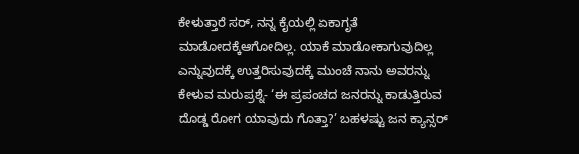ಕೇಳುತ್ತಾರೆ ಸರ್, ನನ್ನ ಕೈಯಲ್ಲಿ ಏಕಾಗೃತೆ ಮಾಡೋದಕ್ಕೆಆಗೋದಿಲ್ಲ. ಯಾಕೆ ಮಾಡೋಕಾಗುವುದಿಲ್ಲ ಎನ್ನುವುದಕ್ಕೆ ಉತ್ತರಿಸುವುದಕ್ಕೆ ಮುಂಚೆ ನಾನು ಅವರನ್ನು ಕೇಳುವ ಮರುಪ್ರಶ್ನೆ- ‘ಈ ಪ್ರಪಂಚದ ಜನರನ್ನು ಕಾಡುತ್ತಿರುವ ದೊಡ್ಡ ರೋಗ ಯಾವುದು ಗೊತ್ತಾ?’ ಬಹಳಷ್ಟು ಜನ ಕ್ಯಾನ್ಸರ್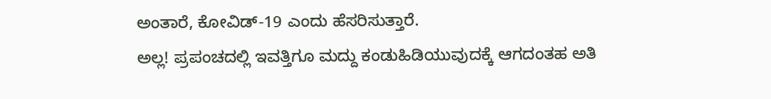ಅಂತಾರೆ, ಕೋವಿಡ್-19 ಎಂದು ಹೆಸರಿಸುತ್ತಾರೆ.
ಅಲ್ಲ! ಪ್ರಪಂಚದಲ್ಲಿ ಇವತ್ತಿಗೂ ಮದ್ದು ಕಂಡುಹಿಡಿಯುವುದಕ್ಕೆ ಆಗದಂತಹ ಅತಿ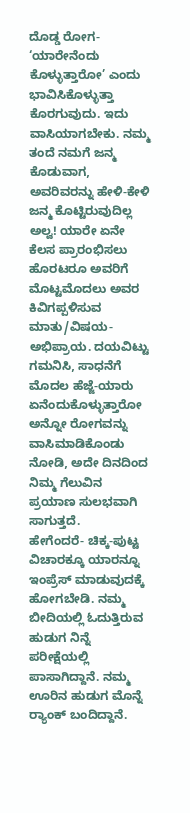ದೊಡ್ಡ ರೋಗ- ‘ಯಾರೇನೆಂದು ಕೊಳ್ಳುತ್ತಾರೋ’ ಎಂದು ಭಾವಿಸಿಕೊಳ್ಳುತ್ತಾ ಕೊರಗುವುದು. ಇದು ವಾಸಿಯಾಗಬೇಕು. ನಮ್ಮ ತಂದೆ ನಮಗೆ ಜನ್ಮ ಕೊಡುವಾಗ, ಅವರಿವರನ್ನು ಹೇಳಿ-ಕೇಳಿ ಜನ್ಮ ಕೊಟ್ಟಿರುವುದಿಲ್ಲ ಅಲ್ವ! ಯಾರೇ ಏನೇ ಕೆಲಸ ಪ್ರಾರಂಭಿಸಲು ಹೊರಟರೂ ಅವರಿಗೆ ಮೊಟ್ಟಮೊದಲು ಅವರ ಕಿವಿಗಪ್ಪಳಿಸುವ ಮಾತು/ವಿಷಯ- ಅಭಿಪ್ರಾಯ. ದಯವಿಟ್ಟು ಗಮನಿಸಿ, ಸಾಧನೆಗೆ ಮೊದಲ ಹೆಜ್ಜೆ-ಯಾರು ಏನೆಂದುಕೊಳ್ಳುತ್ತಾರೋ ಅನ್ನೋ ರೋಗವನ್ನು ವಾಸಿಮಾಡಿಕೊಂಡು ನೋಡಿ, ಅದೇ ದಿನದಿಂದ ನಿಮ್ಮ ಗೆಲುವಿನ ಪ್ರಯಾಣ ಸುಲಭವಾಗಿ ಸಾಗುತ್ತದೆ.
ಹೇಗೆಂದರೆ- ಚಿಕ್ಕ-ಪುಟ್ಟ ವಿಚಾರಕ್ಕೂ ಯಾರನ್ನೂ ಇಂಪ್ರೆಸ್ ಮಾಡುವುದಕ್ಕೆ ಹೋಗಬೇಡಿ. ನಮ್ಮ ಬೀದಿಯಲ್ಲಿ ಓದುತ್ತಿರುವ ಹುಡುಗ ನಿನ್ನೆ ಪರೀಕ್ಷೆಯಲ್ಲಿ ಪಾಸಾಗಿದ್ದಾನೆ. ನಮ್ಮ ಊರಿನ ಹುಡುಗ ಮೊನ್ನೆ ರ‍್ಯಾಂಕ್ ಬಂದಿದ್ದಾನೆ.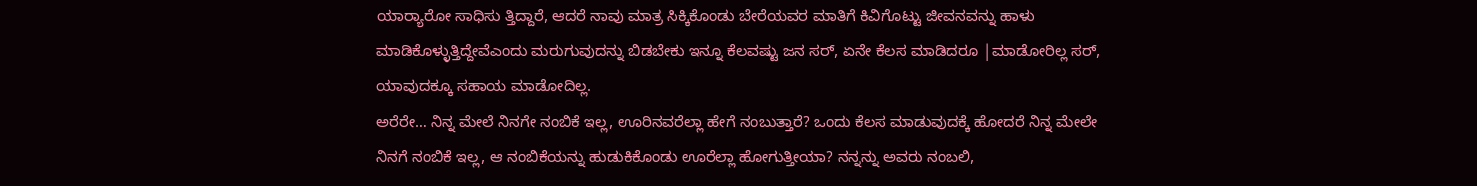ಯಾರ‍್ಯಾರೋ ಸಾಧಿಸು ತ್ತಿದ್ದಾರೆ, ಆದರೆ ನಾವು ಮಾತ್ರ ಸಿಕ್ಕಿಕೊಂಡು ಬೇರೆಯವರ ಮಾತಿಗೆ ಕಿವಿಗೊಟ್ಟು ಜೀವನವನ್ನು ಹಾಳು ಮಾಡಿಕೊಳ್ಳುತ್ತಿದ್ದೇವೆಎಂದು ಮರುಗುವುದನ್ನು ಬಿಡಬೇಕು ಇನ್ನೂ ಕೆಲವಷ್ಟು ಜನ ಸರ್, ಏನೇ ಕೆಲಸ ಮಾಡಿದರೂ |ಮಾಡೋರಿಲ್ಲ ಸರ್, ಯಾವುದಕ್ಕೂ ಸಹಾಯ ಮಾಡೋದಿಲ್ಲ.
ಅರೆರೇ… ನಿನ್ನ ಮೇಲೆ ನಿನಗೇ ನಂಬಿಕೆ ಇಲ್ಲ, ಊರಿನವರೆಲ್ಲಾ ಹೇಗೆ ನಂಬುತ್ತಾರೆ? ಒಂದು ಕೆಲಸ ಮಾಡುವುದಕ್ಕೆ ಹೋದರೆ ನಿನ್ನ ಮೇಲೇ ನಿನಗೆ ನಂಬಿಕೆ ಇಲ್ಲ, ಆ ನಂಬಿಕೆಯನ್ನು ಹುಡುಕಿಕೊಂಡು ಊರೆಲ್ಲಾ ಹೋಗುತ್ತೀಯಾ? ನನ್ನನ್ನು ಅವರು ನಂಬಲಿ,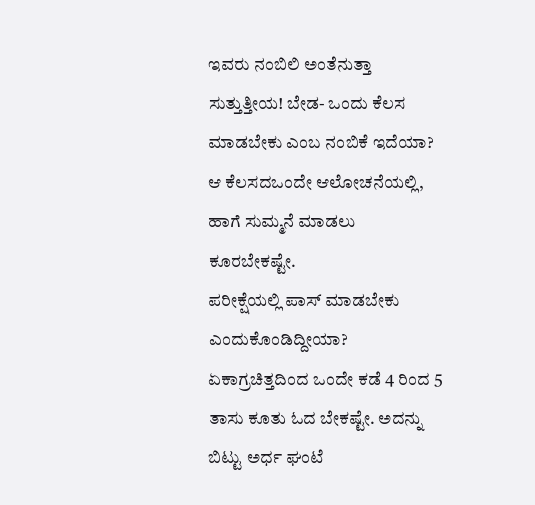ಇವರು ನಂಬಿಲಿ ಅಂತೆನುತ್ತಾ ಸುತ್ತುತ್ತೀಯ! ಬೇಡ- ಒಂದು ಕೆಲಸ ಮಾಡಬೇಕು ಎಂಬ ನಂಬಿಕೆ ಇದೆಯಾ? ಆ ಕೆಲಸದಒಂದೇ ಆಲೋಚನೆಯಲ್ಲಿ, ಹಾಗೆ ಸುಮ್ಮನೆ ಮಾಡಲು ಕೂರಬೇಕಷ್ಟೇ.
ಪರೀಕ್ಷೆಯಲ್ಲಿ ಪಾಸ್ ಮಾಡಬೇಕು ಎಂದುಕೊಂಡಿದ್ದೀಯಾ? ಏಕಾಗ್ರಚಿತ್ತದಿಂದ ಒಂದೇ ಕಡೆ 4 ರಿಂದ 5 ತಾಸು ಕೂತು ಓದ ಬೇಕಷ್ಟೇ. ಅದನ್ನು ಬಿಟ್ಟು ಅರ್ಧ ಘಂಟೆ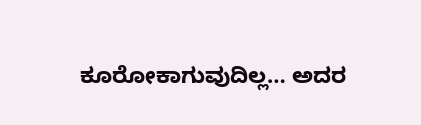ಕೂರೋಕಾಗುವುದಿಲ್ಲ… ಅದರ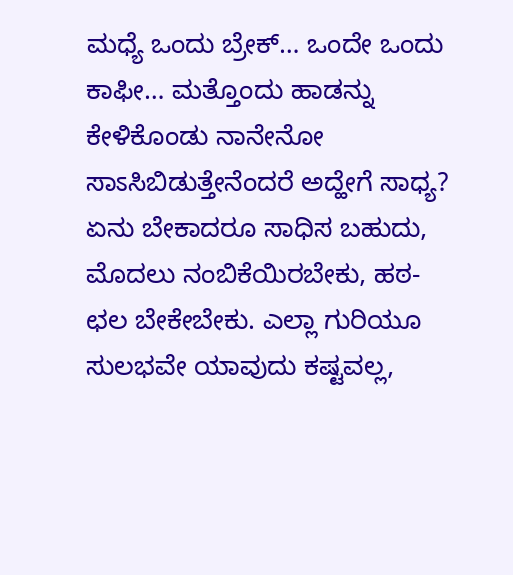ಮಧ್ಯೆ ಒಂದು ಬ್ರೇಕ್… ಒಂದೇ ಒಂದು ಕಾಫೀ… ಮತ್ತೊಂದು ಹಾಡನ್ನು ಕೇಳಿಕೊಂಡು ನಾನೇನೋ ಸಾಽಸಿಬಿಡುತ್ತೇನೆಂದರೆ ಅದ್ಹೇಗೆ ಸಾಧ್ಯ? ಏನು ಬೇಕಾದರೂ ಸಾಧಿಸ ಬಹುದು, ಮೊದಲು ನಂಬಿಕೆಯಿರಬೇಕು, ಹಠ-ಛಲ ಬೇಕೇಬೇಕು. ಎಲ್ಲಾ ಗುರಿಯೂ ಸುಲಭವೇ ಯಾವುದು ಕಷ್ಟವಲ್ಲ,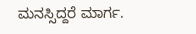ಮನಸ್ಸಿದ್ದರೆ ಮಾರ್ಗ.